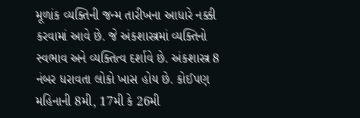મૂળાંક વ્યક્તિની જન્મ તારીખના આધારે નક્કી કરવામાં આવે છે. જે અંકશાસ્ત્રમાં વ્યક્તિનો સ્વભાવ અને વ્યક્તિત્વ દર્શાવે છે. અંકશાસ્ત્ર 8 નંબર ધરાવતા લોકો ખાસ હોય છે. કોઈપણ મહિનાની 8મી, 17મી કે 26મી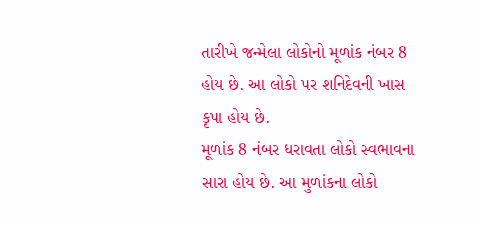તારીખે જન્મેલા લોકોનો મૂળાંક નંબર 8 હોય છે. આ લોકો પર શનિદેવની ખાસ કૃપા હોય છે.
મૂળાંક 8 નંબર ધરાવતા લોકો સ્વભાવના સારા હોય છે. આ મુળાંકના લોકો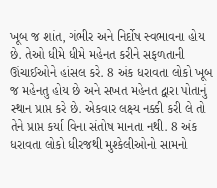ખૂબ જ શાંત, ગંભીર અને નિર્દોષ સ્વભાવના હોય છે. તેઓ ધીમે ધીમે મહેનત કરીને સફળતાની ઊંચાઈઓને હાંસલ કરે. 8 અંક ધરાવતા લોકો ખૂબ જ મહેનતુ હોય છે અને સખત મહેનત દ્વારા પોતાનું સ્થાન પ્રાપ્ત કરે છે. એકવાર લક્ષ્ય નક્કી કરી લે તો તેને પ્રાપ્ત કર્યા વિના સંતોષ માનતા નથી. 8 અંક ધરાવતા લોકો ધીરજથી મુશ્કેલીઓનો સામનો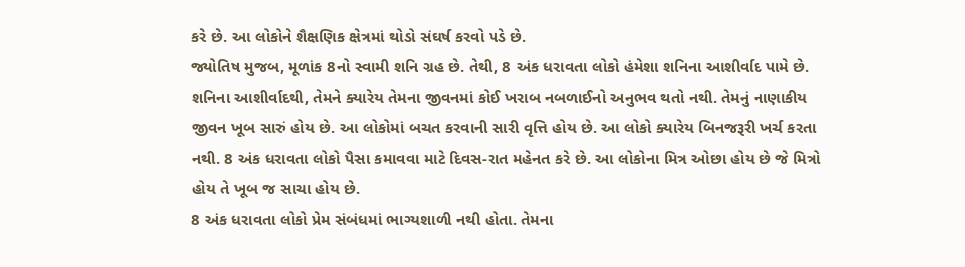કરે છે. આ લોકોને શૈક્ષણિક ક્ષેત્રમાં થોડો સંઘર્ષ કરવો પડે છે.
જ્યોતિષ મુજબ, મૂળાંક 8નો સ્વામી શનિ ગ્રહ છે. તેથી, 8 અંક ધરાવતા લોકો હંમેશા શનિના આશીર્વાદ પામે છે. શનિના આશીર્વાદથી, તેમને ક્યારેય તેમના જીવનમાં કોઈ ખરાબ નબળાઈનો અનુભવ થતો નથી. તેમનું નાણાકીય જીવન ખૂબ સારું હોય છે. આ લોકોમાં બચત કરવાની સારી વૃત્તિ હોય છે. આ લોકો ક્યારેય બિનજરૂરી ખર્ચ કરતા નથી. 8 અંક ધરાવતા લોકો પૈસા કમાવવા માટે દિવસ-રાત મહેનત કરે છે. આ લોકોના મિત્ર ઓછા હોય છે જે મિત્રો હોય તે ખૂબ જ સાચા હોય છે.
8 અંક ધરાવતા લોકો પ્રેમ સંબંધમાં ભાગ્યશાળી નથી હોતા. તેમના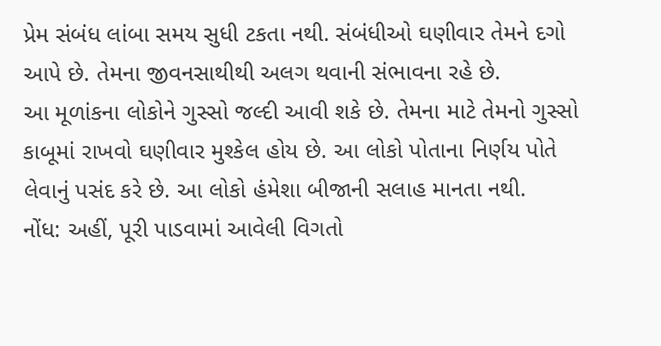પ્રેમ સંબંધ લાંબા સમય સુધી ટકતા નથી. સંબંધીઓ ઘણીવાર તેમને દગો આપે છે. તેમના જીવનસાથીથી અલગ થવાની સંભાવના રહે છે.
આ મૂળાંકના લોકોને ગુસ્સો જલ્દી આવી શકે છે. તેમના માટે તેમનો ગુસ્સો કાબૂમાં રાખવો ઘણીવાર મુશ્કેલ હોય છે. આ લોકો પોતાના નિર્ણય પોતે લેવાનું પસંદ કરે છે. આ લોકો હંમેશા બીજાની સલાહ માનતા નથી.
નોંધ: અહીં, પૂરી પાડવામાં આવેલી વિગતો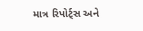માત્ર રિપોર્ટ્સ અને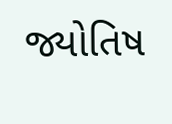જ્યોતિષ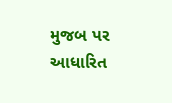મુજબ પર આધારિત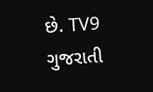છે. TV9 ગુજરાતી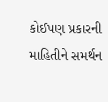કોઈપણ પ્રકારની માહિતીને સમર્થન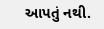આપતું નથી.